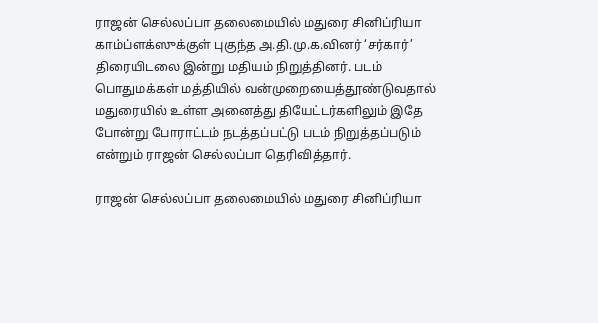ராஜன் செல்லப்பா தலைமையில் மதுரை சினிப்ரியா காம்ப்ளக்ஸுக்குள் புகுந்த அ.தி.மு.க.வினர் ‘சர்கார்’ திரையிடலை இன்று மதியம் நிறுத்தினர். படம் பொதுமக்கள் மத்தியில் வன்முறையைத்தூண்டுவதால் மதுரையில் உள்ள அனைத்து தியேட்டர்களிலும் இதே போன்று போராட்டம் நடத்தப்பட்டு படம் நிறுத்தப்படும் என்றும் ராஜன் செல்லப்பா தெரிவித்தார்.

ராஜன் செல்லப்பா தலைமையில் மதுரை சினிப்ரியா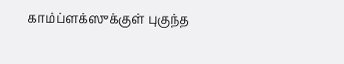காம்ப்ளக்ஸுக்குள் புகுந்த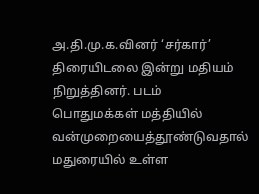அ.தி.மு.க.வினர் ‘சர்கார்’ திரையிடலை இன்று மதியம் நிறுத்தினர். படம் பொதுமக்கள் மத்தியில் வன்முறையைத்தூண்டுவதால் மதுரையில் உள்ள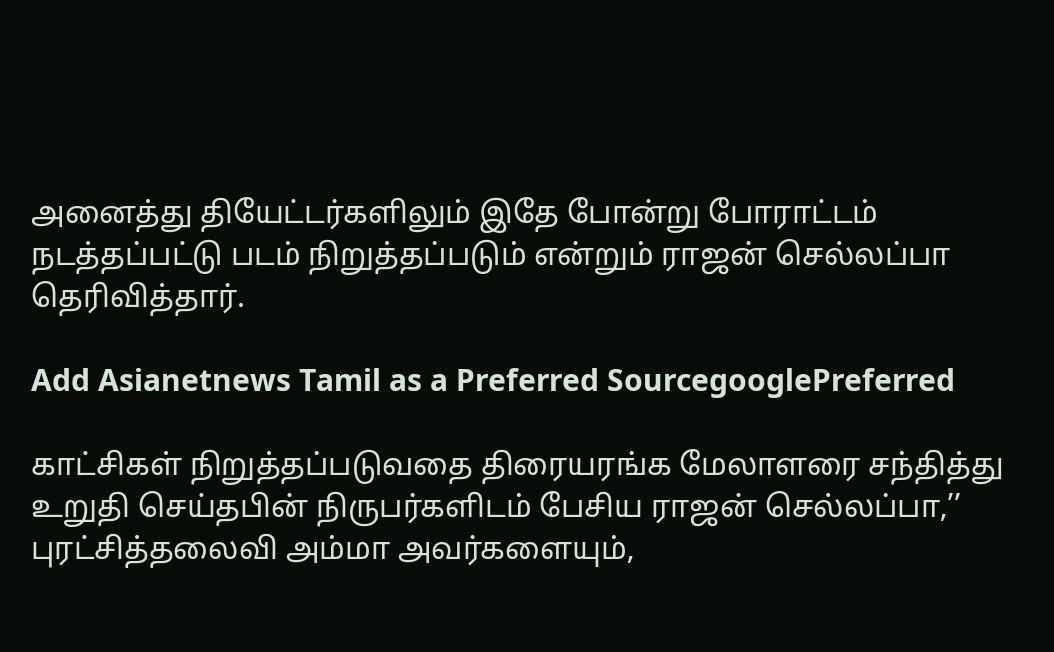அனைத்து தியேட்டர்களிலும் இதே போன்று போராட்டம் நடத்தப்பட்டு படம் நிறுத்தப்படும் என்றும் ராஜன் செல்லப்பா தெரிவித்தார்.

Add Asianetnews Tamil as a Preferred SourcegooglePreferred

காட்சிகள் நிறுத்தப்படுவதை திரையரங்க மேலாளரை சந்தித்து உறுதி செய்தபின் நிருபர்களிடம் பேசிய ராஜன் செல்லப்பா,’’ புரட்சித்தலைவி அம்மா அவர்களையும்,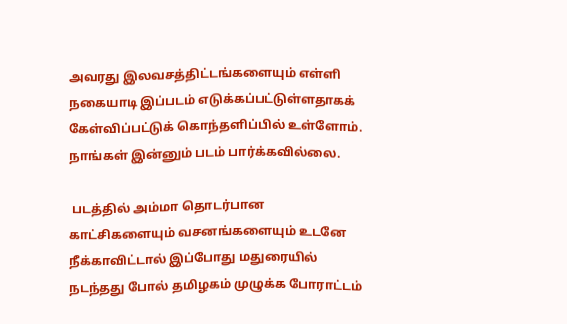அவரது இலவசத்திட்டங்களையும் எள்ளி நகையாடி இப்படம் எடுக்கப்பட்டுள்ளதாகக் கேள்விப்பட்டுக் கொந்தளிப்பில் உள்ளோம். நாங்கள் இன்னும் படம் பார்க்கவில்லை.

 படத்தில் அம்மா தொடர்பான காட்சிகளையும் வசனங்களையும் உடனே நீக்காவிட்டால் இப்போது மதுரையில் நடந்தது போல் தமிழகம் முழுக்க போராட்டம்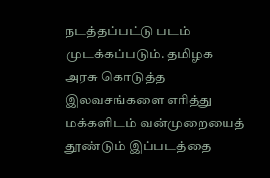நடத்தப்பட்டு படம் முடக்கப்படும். தமிழக அரசு கொடுத்த இலவசங்களை எரித்து மக்களிடம் வன்முறையைத் தூண்டும் இப்படத்தை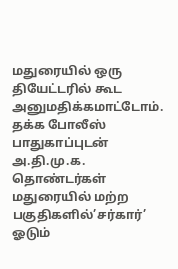மதுரையில் ஒரு தியேட்டரில் கூட அனுமதிக்கமாட்டோம். தக்க போலீஸ் பாதுகாப்புடன் அ.தி.மு.க. தொண்டர்கள் மதுரையில் மற்ற பகுதிகளில்’சர்கார்’ ஓடும்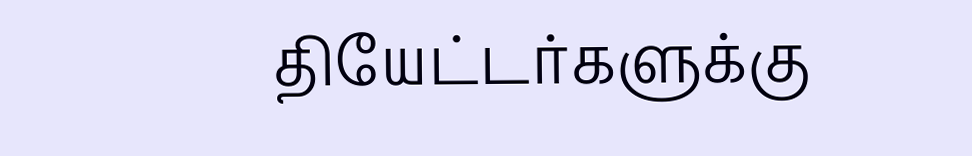தியேட்டர்களுக்கு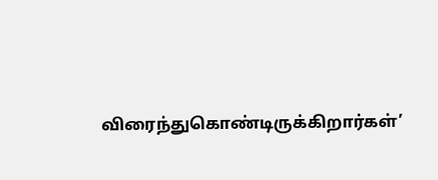விரைந்துகொண்டிருக்கிறார்கள்’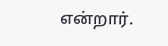என்றார்.